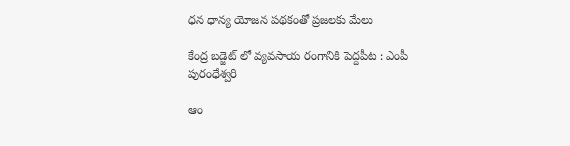ధన ధాన్య యోజన పథకంతో ప్రజలకు మేలు

కేంద్ర బడ్జెట్ లో వ్యవసాయ రంగానికి పెద్దపీట : ఎంపీ పురంధేశ్వరి

ఆం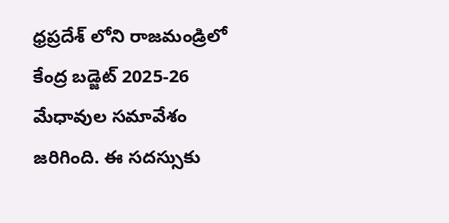ధ్రప్రదేశ్ లోని రాజమండ్రిలో కేంద్ర బడ్జెట్ 2025-26 మేధావుల సమావేశం జరిగింది. ఈ సదస్సుకు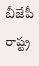బీజేపీ రాష్ట్ర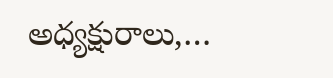అధ్యక్షురాలు,…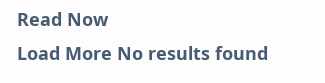Read Now
Load More No results found